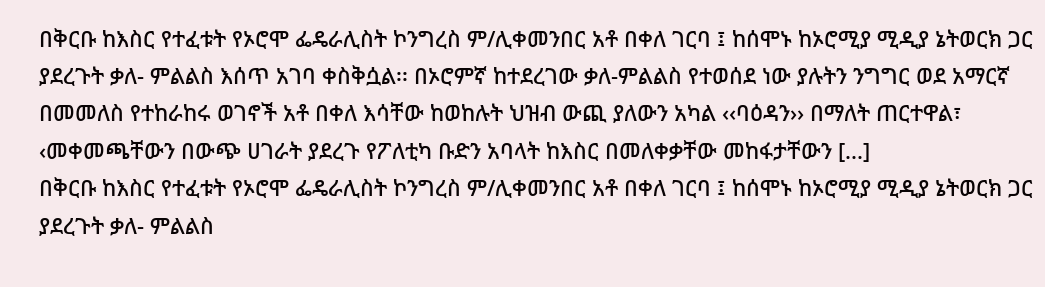በቅርቡ ከእስር የተፈቱት የኦሮሞ ፌዴራሊስት ኮንግረስ ም/ሊቀመንበር አቶ በቀለ ገርባ ፤ ከሰሞኑ ከኦሮሚያ ሚዲያ ኔትወርክ ጋር ያደረጉት ቃለ- ምልልስ እሰጥ አገባ ቀስቅሷል፡፡ በኦሮምኛ ከተደረገው ቃለ-ምልልስ የተወሰደ ነው ያሉትን ንግግር ወደ አማርኛ በመመለስ የተከራከሩ ወገኖች አቶ በቀለ እሳቸው ከወከሉት ህዝብ ውጪ ያለውን አካል ‹‹ባዕዳን›› በማለት ጠርተዋል፣ ‹መቀመጫቸውን በውጭ ሀገራት ያደረጉ የፖለቲካ ቡድን አባላት ከእስር በመለቀቃቸው መከፋታቸውን [...]
በቅርቡ ከእስር የተፈቱት የኦሮሞ ፌዴራሊስት ኮንግረስ ም/ሊቀመንበር አቶ በቀለ ገርባ ፤ ከሰሞኑ ከኦሮሚያ ሚዲያ ኔትወርክ ጋር ያደረጉት ቃለ- ምልልስ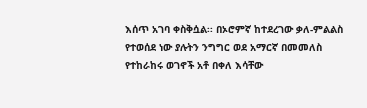እሰጥ አገባ ቀስቅሷል፡፡ በኦሮምኛ ከተደረገው ቃለ-ምልልስ የተወሰደ ነው ያሉትን ንግግር ወደ አማርኛ በመመለስ የተከራከሩ ወገኖች አቶ በቀለ እሳቸው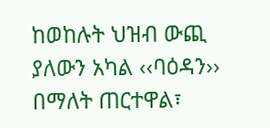ከወከሉት ህዝብ ውጪ ያለውን አካል ‹‹ባዕዳን›› በማለት ጠርተዋል፣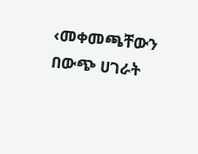‹መቀመጫቸውን በውጭ ሀገራት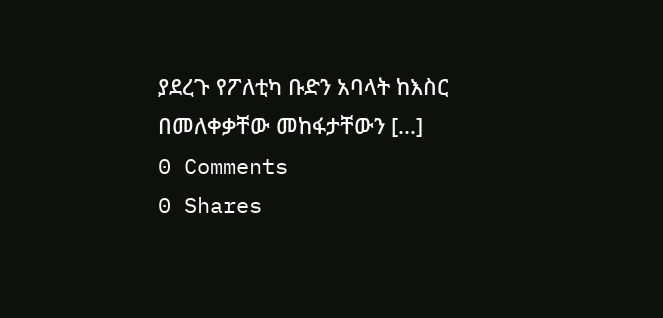ያደረጉ የፖለቲካ ቡድን አባላት ከእስር በመለቀቃቸው መከፋታቸውን [...]
0 Comments
0 Shares